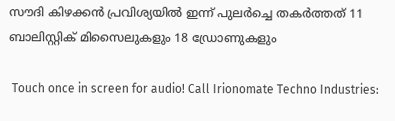സൗദി കിഴക്കൻ പ്രവിശ്യയിൽ ഇന്ന് പുലർച്ചെ തകർത്തത് 11 ബാലിസ്റ്റിക് മിസൈലുകളും 18 ഡ്രോണുകളും

 Touch once in screen for audio! Call Irionomate Techno Industries: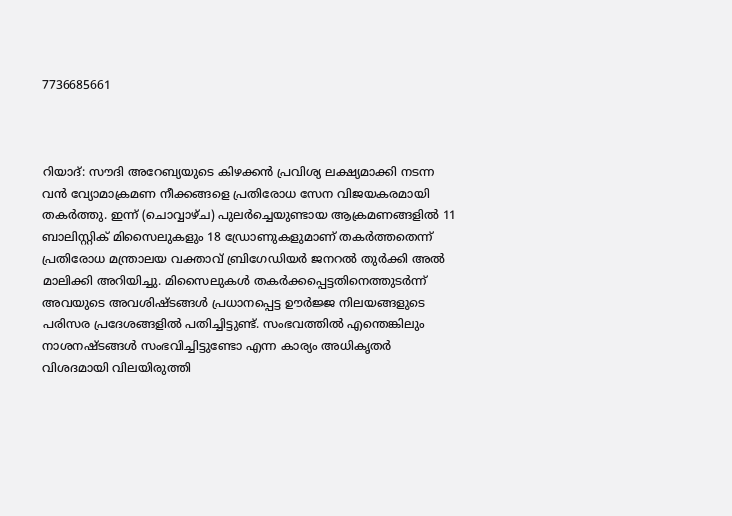7736685661



റിയാദ്: സൗദി അറേബ്യയുടെ കിഴക്കൻ പ്രവിശ്യ ലക്ഷ്യമാക്കി നടന്ന വൻ വ്യോമാക്രമണ നീക്കങ്ങളെ പ്രതിരോധ സേന വിജയകരമായി തകർത്തു. ഇന്ന് (ചൊവ്വാഴ്ച) പുലർച്ചെയുണ്ടായ ആക്രമണങ്ങളിൽ 11 ബാലിസ്റ്റിക് മിസൈലുകളും 18 ഡ്രോണുകളുമാണ് തകർത്തതെന്ന് പ്രതിരോധ മന്ത്രാലയ വക്താവ് ബ്രിഗേഡിയർ ജനറൽ തുർക്കി അൽ മാലിക്കി അറിയിച്ചു. മിസൈലുകൾ തകർക്കപ്പെട്ടതിനെത്തുടർന്ന് അവയുടെ അവശിഷ്ടങ്ങൾ പ്രധാനപ്പെട്ട ഊർജ്ജ നിലയങ്ങളുടെ പരിസര പ്രദേശങ്ങളിൽ പതിച്ചിട്ടുണ്ട്. സംഭവത്തിൽ എന്തെങ്കിലും നാശനഷ്ടങ്ങൾ സംഭവിച്ചിട്ടുണ്ടോ എന്ന കാര്യം അധികൃതർ വിശദമായി വിലയിരുത്തി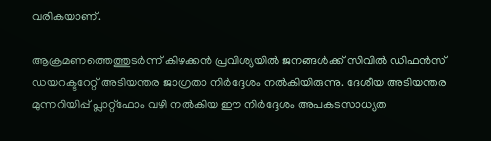വരികയാണ്.

ആക്രമണത്തെത്തുടർന്ന് കിഴക്കൻ പ്രവിശ്യയിൽ ജനങ്ങൾക്ക് സിവിൽ ഡിഫൻസ് ഡയറക്ടറേറ്റ് അടിയന്തര ജാഗ്രതാ നിർദ്ദേശം നൽകിയിരുന്നു. ദേശീയ അടിയന്തര മുന്നറിയിപ്പ് പ്ലാറ്റ്‌ഫോം വഴി നൽകിയ ഈ നിർദ്ദേശം അപകടസാധ്യത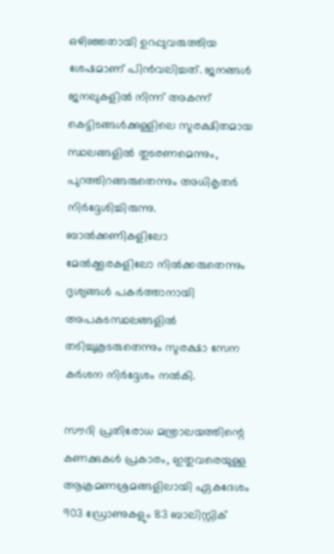ഒഴിഞ്ഞതായി ഉറപ്പുവരുത്തിയ ശേഷമാണ് പിൻവലിച്ചത്. ജനങ്ങൾ ജനലുകളിൽ നിന്ന് അകന്ന് കെട്ടിടങ്ങൾക്കുള്ളിലെ സുരക്ഷിതമായ സ്ഥലങ്ങളിൽ തുടരണമെന്നും, പുറത്തിറങ്ങരുതെന്നും അധികൃതർ നിർദ്ദേശിച്ചിരുന്നു. ബാൽക്കണികളിലോ മേൽക്കൂരകളിലോ നിൽക്കരുതെന്നും ദൃശ്യങ്ങൾ പകർത്താനായി അപകടസ്ഥലങ്ങളിൽ തടിച്ചുകൂടരുതെന്നും സുരക്ഷാ സേന കർശന നിർദ്ദേശം നൽകി.

സൗദി പ്രതിരോധ മന്ത്രാലയത്തിന്റെ കണക്കുകൾ പ്രകാരം, ഇതുവരെയുള്ള ആക്രമണശ്രമങ്ങളിലായി ഏകദേശം 903 ഡ്രോണുകളും 83 ബാലിസ്റ്റിക്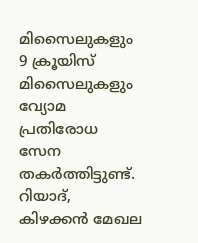മിസൈലുകളും 9 ക്രൂയിസ് മിസൈലുകളും വ്യോമ പ്രതിരോധ സേന തകർത്തിട്ടുണ്ട്. റിയാദ്, കിഴക്കൻ മേഖല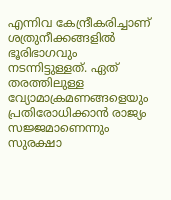എന്നിവ കേന്ദ്രീകരിച്ചാണ് ശത്രുനീക്കങ്ങളിൽ ഭൂരിഭാഗവും നടന്നിട്ടുള്ളത്. ഏത് തരത്തിലുള്ള വ്യോമാക്രമണങ്ങളെയും പ്രതിരോധിക്കാൻ രാജ്യം സജ്ജമാണെന്നും സുരക്ഷാ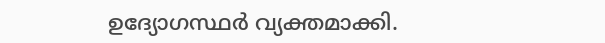ഉദ്യോഗസ്ഥർ വ്യക്തമാക്കി.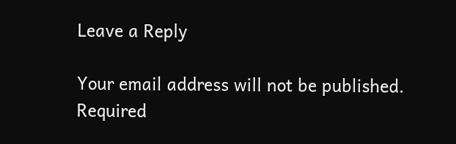Leave a Reply

Your email address will not be published. Required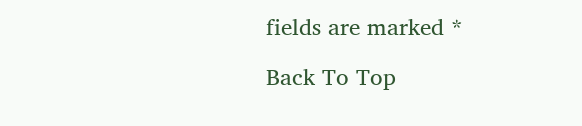fields are marked *

Back To Top